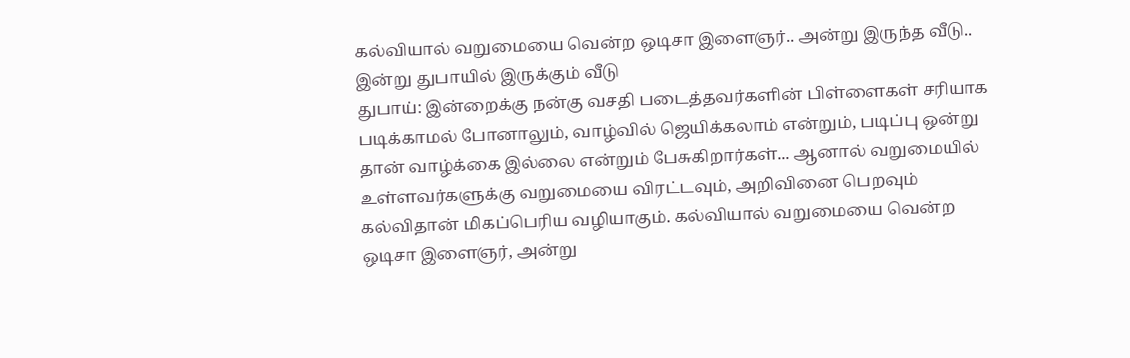கல்வியால் வறுமையை வென்ற ஒடிசா இளைஞர்.. அன்று இருந்த வீடு.. இன்று துபாயில் இருக்கும் வீடு
துபாய்: இன்றைக்கு நன்கு வசதி படைத்தவர்களின் பிள்ளைகள் சரியாக படிக்காமல் போனாலும், வாழ்வில் ஜெயிக்கலாம் என்றும், படிப்பு ஒன்று தான் வாழ்க்கை இல்லை என்றும் பேசுகிறார்கள்... ஆனால் வறுமையில் உள்ளவர்களுக்கு வறுமையை விரட்டவும், அறிவினை பெறவும் கல்விதான் மிகப்பெரிய வழியாகும். கல்வியால் வறுமையை வென்ற ஒடிசா இளைஞர், அன்று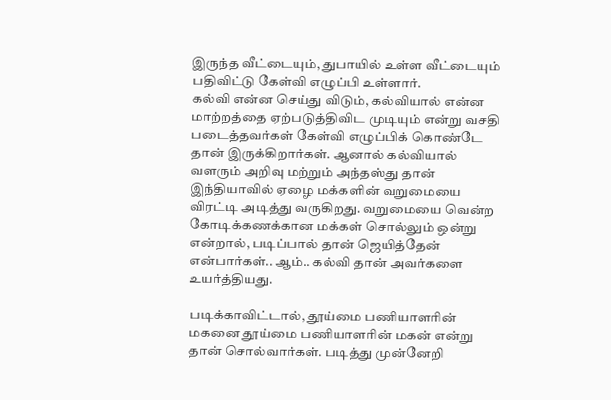இருந்த வீட்டையும், துபாயில் உள்ள வீட்டையும் பதிவிட்டு கேள்வி எழுப்பி உள்ளார்.
கல்வி என்ன செய்து விடும், கல்வியால் என்ன மாற்றத்தை ஏற்படுத்திவிட முடியும் என்று வசதி படைத்தவர்கள் கேள்வி எழுப்பிக் கொண்டே தான் இருக்கிறார்கள். ஆனால் கல்வியால் வளரும் அறிவு மற்றும் அந்தஸ்து தான் இந்தியாவில் ஏழை மக்களின் வறுமையை விரட்டி அடித்து வருகிறது. வறுமையை வென்ற கோடிக்கணக்கான மக்கள் சொல்லும் ஒன்று என்றால், படிப்பால் தான் ஜெயித்தேன் என்பார்கள்.. ஆம்.. கல்வி தான் அவர்களை உயர்த்தியது.

படிக்காவிட்டால், தூய்மை பணியாளரின் மகனை தூய்மை பணியாளரின் மகன் என்று தான் சொல்வார்கள். படித்து முன்னேறி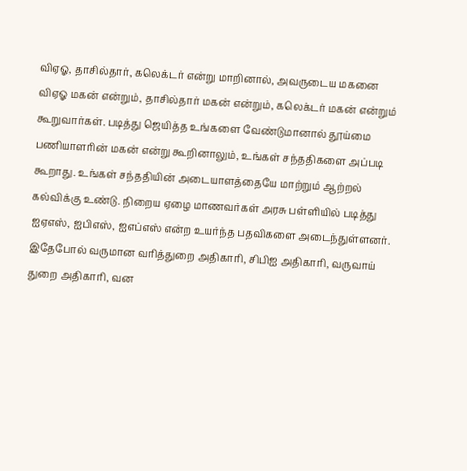விஏஓ, தாசில்தார், கலெக்டர் என்று மாறினால், அவருடைய மகனை விஏஓ மகன் என்றும், தாசில்தார் மகன் என்றும், கலெக்டர் மகன் என்றும் கூறுவார்கள். படித்து ஜெயித்த உங்களை வேண்டுமானால் தூய்மை பணியாளரின் மகன் என்று கூறினாலும், உங்கள் சந்ததிகளை அப்படி கூறாது. உங்கள் சந்ததியின் அடையாளத்தையே மாற்றும் ஆற்றல் கல்விக்கு உண்டு. நிறைய ஏழை மாணவர்கள் அரசு பள்ளியில் படித்து ஐஏஎஸ், ஐபிஎஸ், ஐஎப்எஸ் என்ற உயர்ந்த பதவிகளை அடைந்துள்ளனர். இதேபோல் வருமான வரித்துறை அதிகாரி, சிபிஐ அதிகாரி, வருவாய் துறை அதிகாரி, வன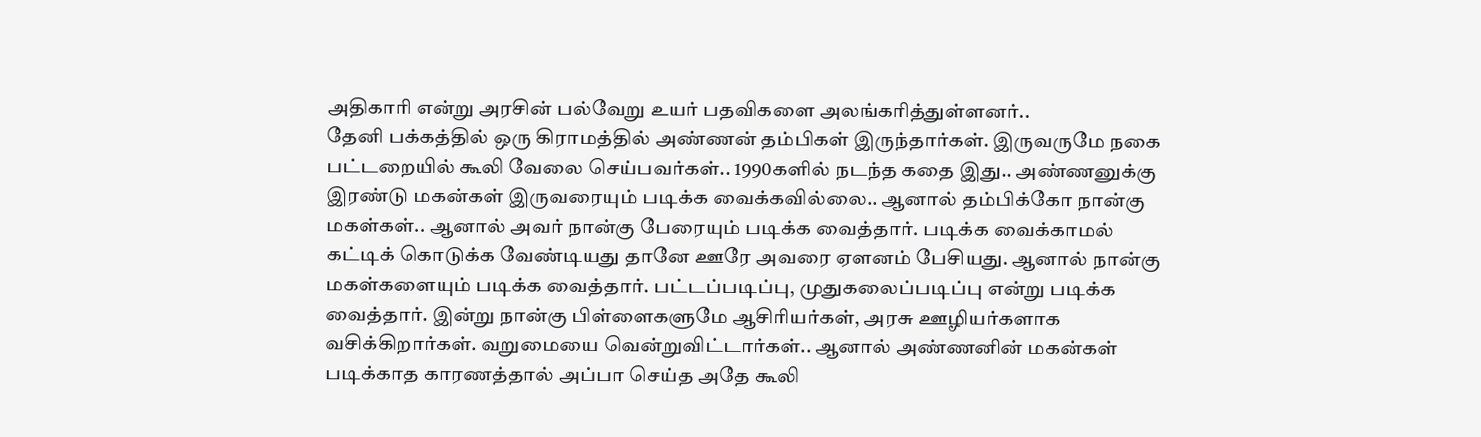அதிகாரி என்று அரசின் பல்வேறு உயர் பதவிகளை அலங்கரித்துள்ளனர்..
தேனி பக்கத்தில் ஒரு கிராமத்தில் அண்ணன் தம்பிகள் இருந்தார்கள். இருவருமே நகை பட்டறையில் கூலி வேலை செய்பவர்கள்.. 1990களில் நடந்த கதை இது.. அண்ணனுக்கு இரண்டு மகன்கள் இருவரையும் படிக்க வைக்கவில்லை.. ஆனால் தம்பிக்கோ நான்கு மகள்கள்.. ஆனால் அவர் நான்கு பேரையும் படிக்க வைத்தார். படிக்க வைக்காமல் கட்டிக் கொடுக்க வேண்டியது தானே ஊரே அவரை ஏளனம் பேசியது. ஆனால் நான்கு மகள்களையும் படிக்க வைத்தார். பட்டப்படிப்பு, முதுகலைப்படிப்பு என்று படிக்க வைத்தார். இன்று நான்கு பிள்ளைகளுமே ஆசிரியர்கள், அரசு ஊழியர்களாக வசிக்கிறார்கள். வறுமையை வென்றுவிட்டார்கள்.. ஆனால் அண்ணனின் மகன்கள் படிக்காத காரணத்தால் அப்பா செய்த அதே கூலி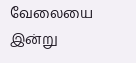வேலையை இன்று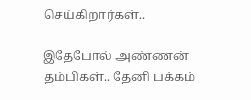செய்கிறார்கள்..

இதேபோல் அண்ணன் தம்பிகள்.. தேனி பக்கம்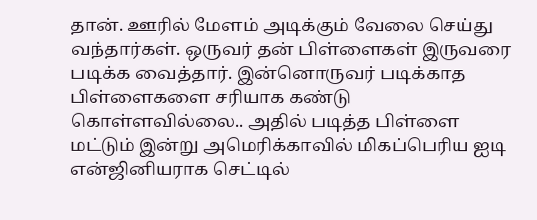தான். ஊரில் மேளம் அடிக்கும் வேலை செய்து வந்தார்கள். ஒருவர் தன் பிள்ளைகள் இருவரை படிக்க வைத்தார். இன்னொருவர் படிக்காத பிள்ளைகளை சரியாக கண்டு கொள்ளவில்லை.. அதில் படித்த பிள்ளை மட்டும் இன்று அமெரிக்காவில் மிகப்பெரிய ஐடி என்ஜினியராக செட்டில்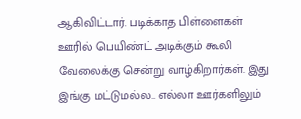ஆகிவிட்டார். படிக்காத பிள்ளைகள் ஊரில் பெயிண்ட் அடிக்கும் கூலி வேலைக்கு சென்று வாழ்கிறார்கள். இது இங்கு மட்டுமல்ல.. எல்லா ஊர்களிலும்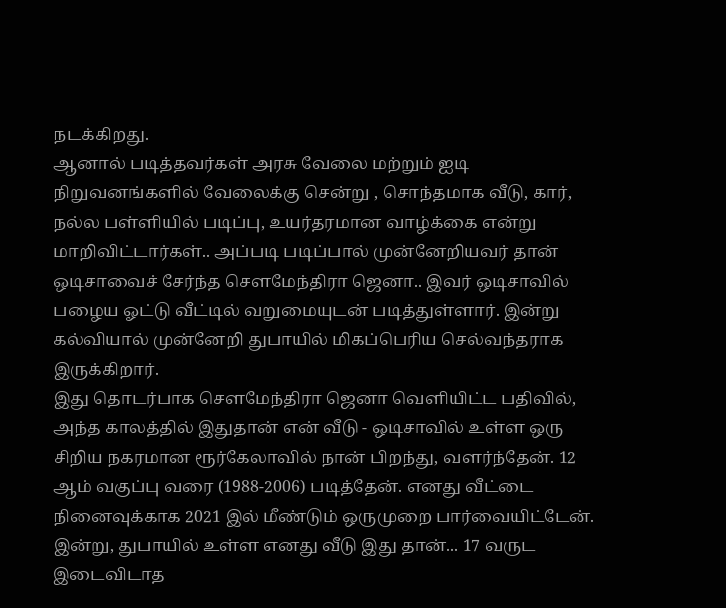நடக்கிறது.
ஆனால் படித்தவர்கள் அரசு வேலை மற்றும் ஐடி நிறுவனங்களில் வேலைக்கு சென்று , சொந்தமாக வீடு, கார், நல்ல பள்ளியில் படிப்பு, உயர்தரமான வாழ்க்கை என்று மாறிவிட்டார்கள்.. அப்படி படிப்பால் முன்னேறியவர் தான் ஒடிசாவைச் சேர்ந்த சௌமேந்திரா ஜெனா.. இவர் ஒடிசாவில் பழைய ஓட்டு வீட்டில் வறுமையுடன் படித்துள்ளார். இன்று கல்வியால் முன்னேறி துபாயில் மிகப்பெரிய செல்வந்தராக இருக்கிறார்.
இது தொடர்பாக சௌமேந்திரா ஜெனா வெளியிட்ட பதிவில், அந்த காலத்தில் இதுதான் என் வீடு - ஒடிசாவில் உள்ள ஒரு சிறிய நகரமான ரூர்கேலாவில் நான் பிறந்து, வளர்ந்தேன். 12 ஆம் வகுப்பு வரை (1988-2006) படித்தேன். எனது வீட்டை நினைவுக்காக 2021 இல் மீண்டும் ஒருமுறை பார்வையிட்டேன். இன்று, துபாயில் உள்ள எனது வீடு இது தான்... 17 வருட இடைவிடாத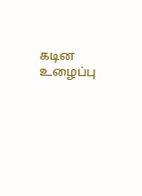கடின உழைப்பு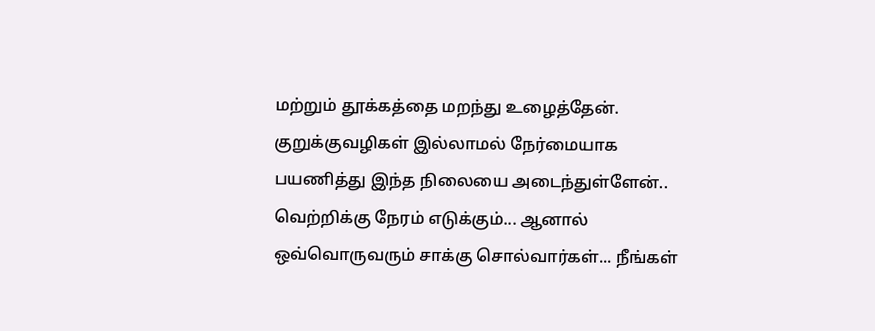மற்றும் தூக்கத்தை மறந்து உழைத்தேன். குறுக்குவழிகள் இல்லாமல் நேர்மையாக பயணித்து இந்த நிலையை அடைந்துள்ளேன்.. வெற்றிக்கு நேரம் எடுக்கும்... ஆனால் ஒவ்வொருவரும் சாக்கு சொல்வார்கள்... நீங்கள்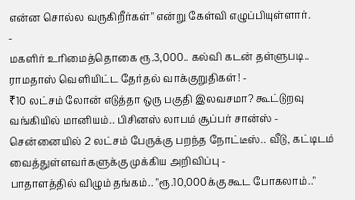என்ன சொல்ல வருகிறீர்கள்" என்று கேள்வி எழுப்பியுள்ளார்.
-
மகளிர் உரிமைத்தொகை ரூ.3,000.. கல்வி கடன் தள்ளுபடி.. ராமதாஸ் வெளியிட்ட தேர்தல் வாக்குறுதிகள்! -
₹10 லட்சம் லோன் எடுத்தா ஒரு பகுதி இலவசமா? கூட்டுறவு வங்கியில் மானியம்.. பிசினஸ் லாபம் சூப்பர் சான்ஸ் -
சென்னையில் 2 லட்சம் பேருக்கு பறந்த நோட்டீஸ்.. வீடு, கட்டிடம் வைத்துள்ளவர்களுக்கு முக்கிய அறிவிப்பு -
பாதாளத்தில் விழும் தங்கம்.. "ரூ.10,000க்கு கூட போகலாம்.."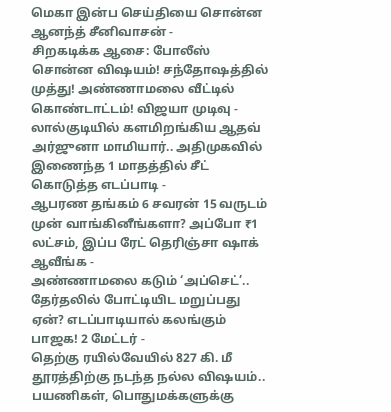மெகா இன்ப செய்தியை சொன்ன ஆனந்த் சீனிவாசன் -
சிறகடிக்க ஆசை: போலீஸ் சொன்ன விஷயம்! சந்தோஷத்தில் முத்து! அண்ணாமலை வீட்டில் கொண்டாட்டம்! விஜயா முடிவு -
லால்குடியில் களமிறங்கிய ஆதவ் அர்ஜுனா மாமியார்.. அதிமுகவில் இணைந்த 1 மாதத்தில் சீட் கொடுத்த எடப்பாடி -
ஆபரண தங்கம் 6 சவரன் 15 வருடம் முன் வாங்கினீங்களா? அப்போ ₹1 லட்சம், இப்ப ரேட் தெரிஞ்சா ஷாக் ஆவீங்க -
அண்ணாமலை கடும் ‘அப்செட்’.. தேர்தலில் போட்டியிட மறுப்பது ஏன்? எடப்பாடியால் கலங்கும் பாஜக! 2 மேட்டர் -
தெற்கு ரயில்வேயில் 827 கி. மீ தூரத்திற்கு நடந்த நல்ல விஷயம்.. பயணிகள், பொதுமக்களுக்கு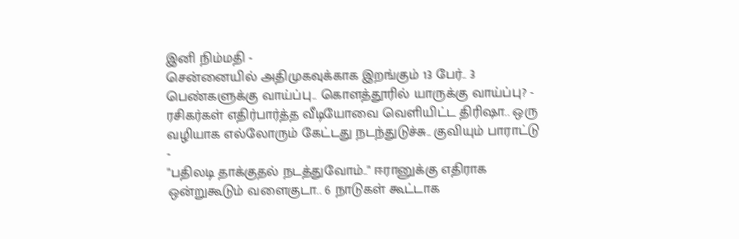இனி நிம்மதி -
சென்னையில் அதிமுகவுக்காக இறங்கும் 13 பேர்.. 3 பெண்களுக்கு வாய்ப்பு.. கொளத்தூரில் யாருக்கு வாய்ப்பு? -
ரசிகர்கள் எதிர்பார்த்த வீடியோவை வெளியிட்ட திரிஷா.. ஒரு வழியாக எல்லோரும் கேட்டது நடந்துடுச்சு.. குவியும் பாராட்டு -
"பதிலடி தாக்குதல் நடத்துவோம்.." ஈரானுக்கு எதிராக ஒன்றுகூடும் வளைகுடா.. 6 நாடுகள் கூட்டாக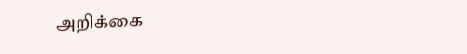அறிக்கை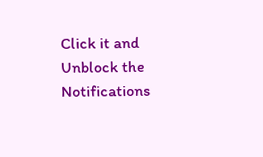Click it and Unblock the Notifications